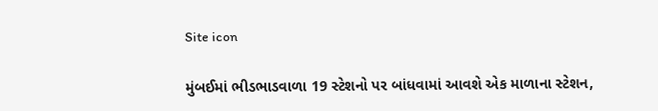Site icon

મુંબઈમાં ભીડભાડવાળા 19 સ્ટેશનો પર બાંધવામાં આવશે એક માળાના સ્ટેશન,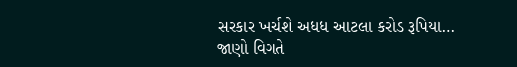સરકાર ખર્ચશે અધધ આટલા કરોડ રૂપિયા… જાણો વિગતે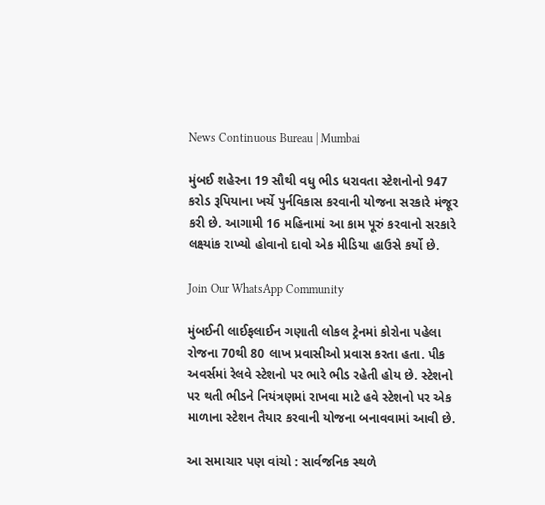News Continuous Bureau | Mumbai

મુંબઈ શહેરના 19 સૌથી વધુ ભીડ ધરાવતા સ્ટેશનોનો 947 કરોડ રૂપિયાના ખર્ચે પુર્નવિકાસ કરવાની યોજના સરકારે મંજૂર કરી છે. આગામી 16 મહિનામાં આ કામ પૂરું કરવાનો સરકારે લક્ષ્યાંક રાખ્યો હોવાનો દાવો એક મીડિયા હાઉસે કર્યો છે.

Join Our WhatsApp Community

મુંબઈની લાઈફલાઈન ગણાતી લોકલ ટ્રેનમાં કોરોના પહેલા રોજના 70થી 80 લાખ પ્રવાસીઓ પ્રવાસ કરતા હતા. પીક અવર્સમાં રેલવે સ્ટેશનો પર ભારે ભીડ રહેતી હોય છે. સ્ટેશનો પર થતી ભીડને નિયંત્રણમાં રાખવા માટે હવે સ્ટેશનો પર એક માળાના સ્ટેશન તૈયાર કરવાની યોજના બનાવવામાં આવી છે.

આ સમાચાર પણ વાંચો : સાર્વજનિક સ્થળે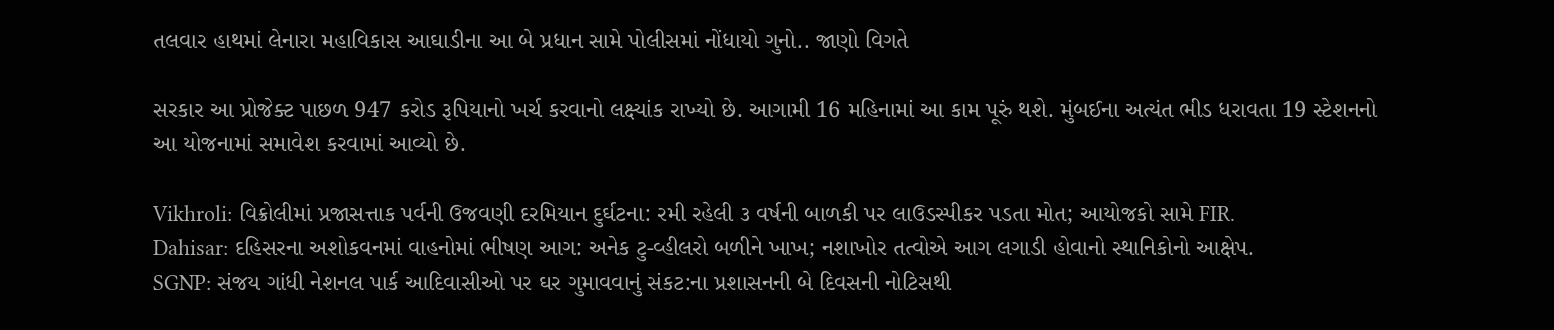તલવાર હાથમાં લેનારા મહાવિકાસ આઘાડીના આ બે પ્રધાન સામે પોલીસમાં નોંધાયો ગુનો.. જાણો વિગતે

સરકાર આ પ્રોજેક્ટ પાછળ 947 કરોડ રૂપિયાનો ખર્ચ કરવાનો લક્ષ્યાંક રાખ્યો છે. આગામી 16 મહિનામાં આ કામ પૂરું થશે. મુંબઈના અત્યંત ભીડ ધરાવતા 19 સ્ટેશનનો આ યોજનામાં સમાવેશ કરવામાં આવ્યો છે.

Vikhroli: વિક્રોલીમાં પ્રજાસત્તાક પર્વની ઉજવણી દરમિયાન દુર્ઘટના: રમી રહેલી ૩ વર્ષની બાળકી પર લાઉડસ્પીકર પડતા મોત; આયોજકો સામે FIR.
Dahisar: દહિસરના અશોકવનમાં વાહનોમાં ભીષણ આગ: અનેક ટુ-વ્હીલરો બળીને ખાખ; નશાખોર તત્વોએ આગ લગાડી હોવાનો સ્થાનિકોનો આક્ષેપ.
SGNP: સંજય ગાંધી નેશનલ પાર્ક આદિવાસીઓ પર ઘર ગુમાવવાનું સંકટ:ના પ્રશાસનની બે દિવસની નોટિસથી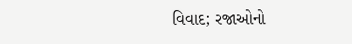વિવાદ; રજાઓનો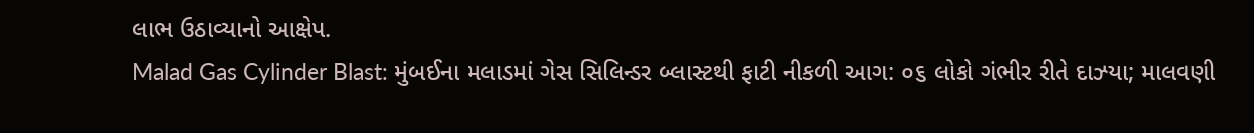લાભ ઉઠાવ્યાનો આક્ષેપ.
Malad Gas Cylinder Blast: મુંબઈના મલાડમાં ગેસ સિલિન્ડર બ્લાસ્ટથી ફાટી નીકળી આગ: ૦૬ લોકો ગંભીર રીતે દાઝ્યા; માલવણી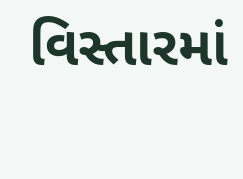વિસ્તારમાં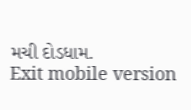મચી દોડધામ.
Exit mobile version